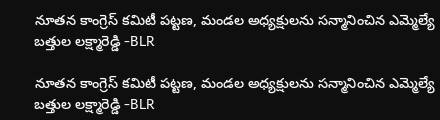నూతన కాంగ్రెస్ కమిటీ పట్టణ, మండల అధ్యక్షులను సన్మానించిన ఎమ్మెల్యే బత్తుల లక్ష్మారెడ్డి -BLR

నూతన కాంగ్రెస్ కమిటీ పట్టణ, మండల అధ్యక్షులను సన్మానించిన ఎమ్మెల్యే బత్తుల లక్ష్మారెడ్డి -BLR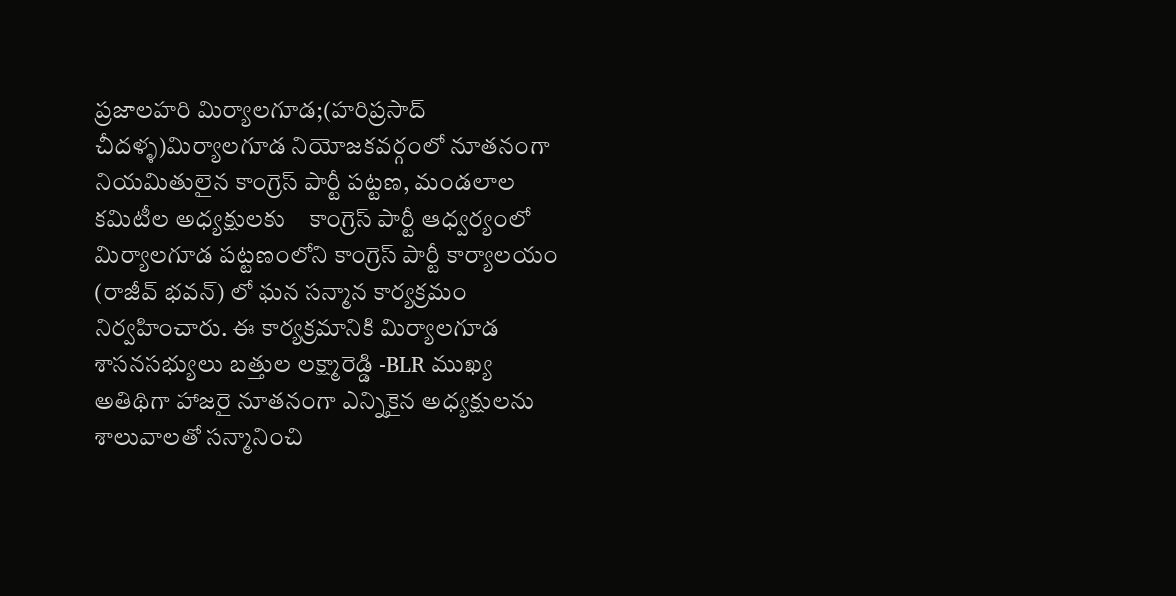ప్రజాలహరి మిర్యాలగూడ;(హరిప్రసాద్ చీదళ్ళ)మిర్యాలగూడ నియోజకవర్గంలో నూతనంగా నియమితులైన కాంగ్రెస్ పార్టీ పట్టణ, మండలాల కమిటీల అధ్యక్షులకు    కాంగ్రెస్ పార్టీ ఆధ్వర్యంలో మిర్యాలగూడ పట్టణంలోని కాంగ్రెస్ పార్టీ కార్యాలయం (రాజీవ్ భవన్) లో ఘన సన్మాన కార్యక్రమం నిర్వహించారు. ఈ కార్యక్రమానికి మిర్యాలగూడ శాసనసభ్యులు బత్తుల లక్ష్మారెడ్డి -BLR ముఖ్య అతిథిగా హాజరై నూతనంగా ఎన్నికైన అధ్యక్షులను శాలువాలతో సన్మానించి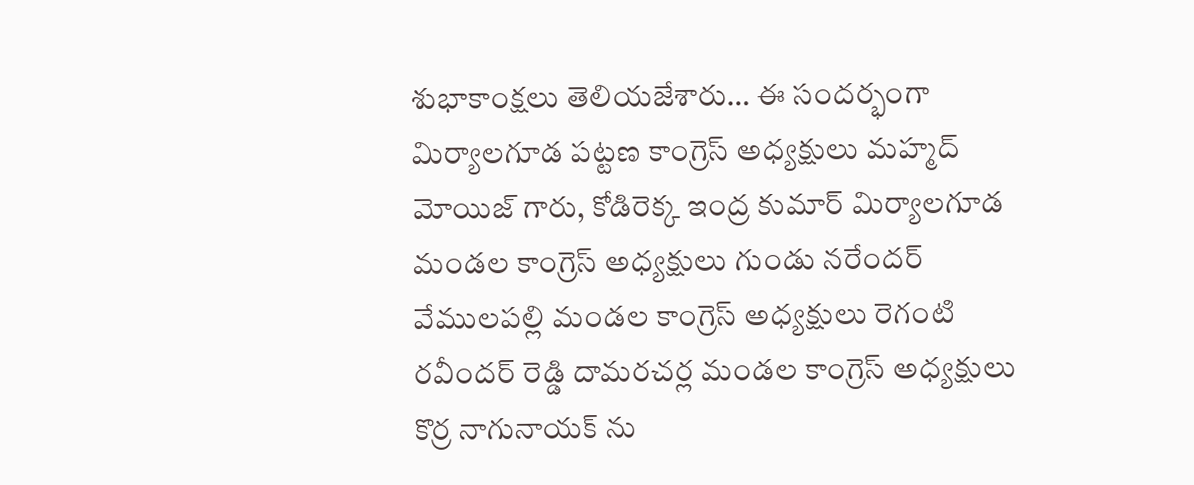శుభాకాంక్షలు తెలియజేశారు… ఈ సందర్భంగా మిర్యాలగూడ పట్టణ కాంగ్రెస్ అధ్యక్షులు మహ్మద్ మోయిజ్ గారు, కోడిరెక్క ఇంద్ర కుమార్ మిర్యాలగూడ మండల కాంగ్రెస్ అధ్యక్షులు గుండు నరేందర్ వేములపల్లి మండల కాంగ్రెస్ అధ్యక్షులు రెగంటి రవీందర్ రెడ్డి దామరచర్ల మండల కాంగ్రెస్ అధ్యక్షులు కొర్ర నాగునాయక్ ను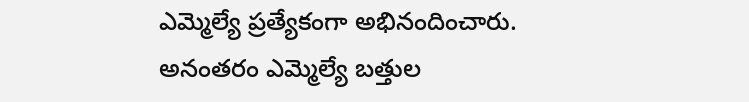ఎమ్మెల్యే ప్రత్యేకంగా అభినందించారు. అనంతరం ఎమ్మెల్యే బత్తుల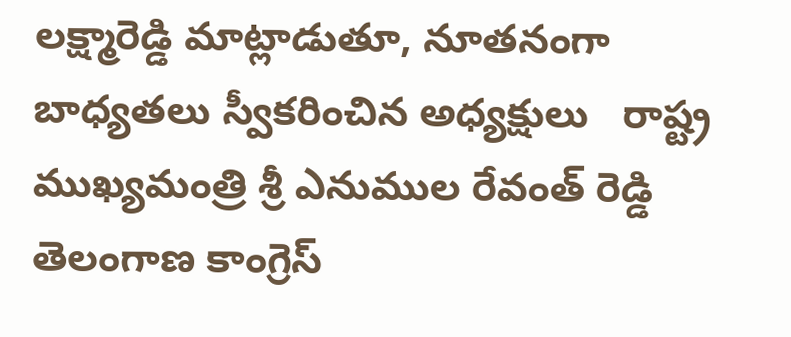లక్ష్మారెడ్డి మాట్లాడుతూ, నూతనంగా బాధ్యతలు స్వీకరించిన అధ్యక్షులు   రాష్ట్ర ముఖ్యమంత్రి శ్రీ ఎనుముల రేవంత్ రెడ్డి తెలంగాణ కాంగ్రెస్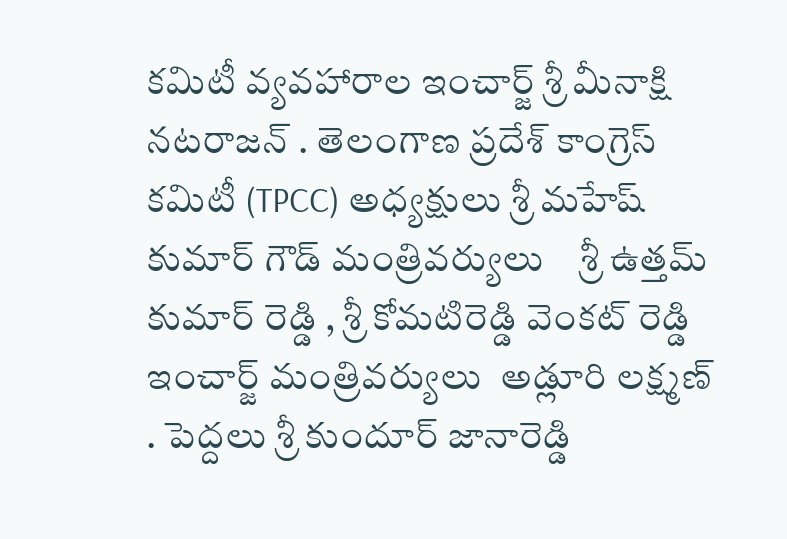కమిటీ వ్యవహారాల ఇంచార్జ్ శ్రీ మీనాక్షి నటరాజన్ . తెలంగాణ ప్రదేశ్ కాంగ్రెస్ కమిటీ (TPCC) అధ్యక్షులు శ్రీ మహేష్ కుమార్ గౌడ్ మంత్రివర్యులు    శ్రీ ఉత్తమ్ కుమార్ రెడ్డి , శ్రీ కోమటిరెడ్డి వెంకట్ రెడ్డి ఇంచార్జ్ మంత్రివర్యులు  అడ్లూరి లక్ష్మణ్ . పెద్దలు శ్రీ కుందూర్ జానారెడ్డి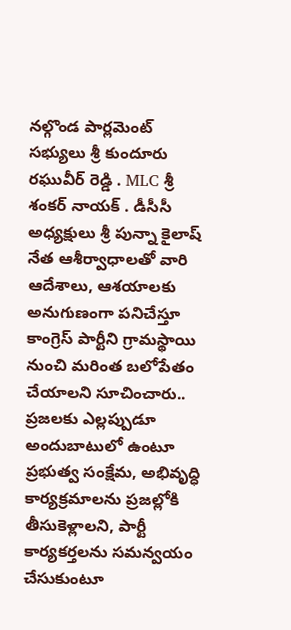నల్గొండ పార్లమెంట్ సభ్యులు శ్రీ కుందూరు రఘువీర్ రెడ్డి . MLC శ్రీ శంకర్ నాయక్ . డీసీసీ అధ్యక్షులు శ్రీ పున్నా కైలాష్ నేత ఆశీర్వాధాలతో వారి ఆదేశాలు, ఆశయాలకు అనుగుణంగా పనిచేస్తూ కాంగ్రెస్ పార్టీని గ్రామస్థాయి నుంచి మరింత బలోపేతం చేయాలని సూచించారు.. ప్రజలకు ఎల్లప్పుడూ అందుబాటులో ఉంటూ ప్రభుత్వ సంక్షేమ, అభివృద్ధి కార్యక్రమాలను ప్రజల్లోకి తీసుకెళ్లాలని, పార్టీ కార్యకర్తలను సమన్వయం చేసుకుంటూ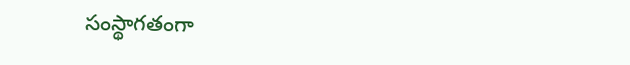సంస్థాగతంగా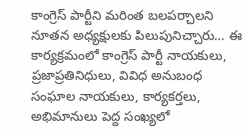కాంగ్రెస్ పార్టీని మరింత బలపర్చాలని నూతన అధ్యక్షులకు పిలుపునిచ్చారు… ఈ కార్యక్రమంలో కాంగ్రెస్ పార్టీ నాయకులు, ప్రజాప్రతినిధులు, వివిధ అనుబంధ సంఘాల నాయకులు, కార్యకర్తలు, అభిమానులు పెద్ద సంఖ్యలో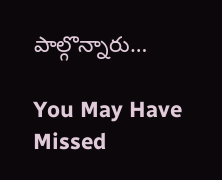పాల్గొన్నారు…

You May Have Missed